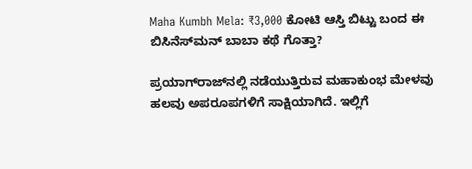Maha Kumbh Mela: ₹3,000 ಕೋಟಿ ಆಸ್ತಿ ಬಿಟ್ಟು ಬಂದ ಈ ಬಿಸಿನೆಸ್‌ಮನ್‌ ಬಾಬಾ ಕಥೆ ಗೊತ್ತಾ?

ಪ್ರಯಾಗ್‌ರಾಜ್‌ನಲ್ಲಿ ನಡೆಯುತ್ತಿರುವ ಮಹಾಕುಂಭ ಮೇಳವು ಹಲವು ಅಪರೂಪಗಳಿಗೆ ಸಾಕ್ಷಿಯಾಗಿದೆ. ಇಲ್ಲಿಗೆ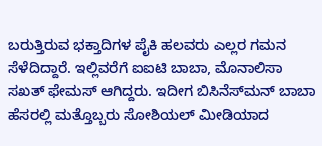ಬರುತ್ತಿರುವ ಭಕ್ತಾದಿಗಳ ಪೈಕಿ ಹಲವರು ಎಲ್ಲರ ಗಮನ ಸೆಳೆದಿದ್ದಾರೆ. ಇಲ್ಲಿವರೆಗೆ ಐಐಟಿ ಬಾಬಾ, ಮೊನಾಲಿಸಾ ಸಖತ್‌ ಫೇಮಸ್‌ ಆಗಿದ್ದರು. ಇದೀಗ ಬಿಸಿನೆಸ್‌ಮನ್‌ ಬಾಬಾ ಹೆಸರಲ್ಲಿ ಮತ್ತೊಬ್ಬರು ಸೋಶಿಯಲ್‌ ಮೀಡಿಯಾದ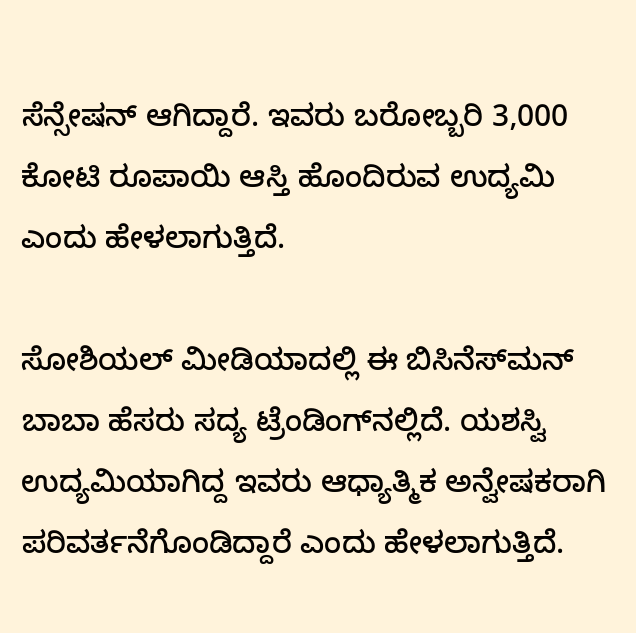ಸೆನ್ಸೇಷನ್‌ ಆಗಿದ್ದಾರೆ. ಇವರು ಬರೋಬ್ಬರಿ 3,000 ಕೋಟಿ ರೂಪಾಯಿ ಆಸ್ತಿ ಹೊಂದಿರುವ ಉದ್ಯಮಿ ಎಂದು ಹೇಳಲಾಗುತ್ತಿದೆ.

ಸೋಶಿಯಲ್‌ ಮೀಡಿಯಾದಲ್ಲಿ ಈ ಬಿಸಿನೆಸ್‌ಮನ್‌ ಬಾಬಾ ಹೆಸರು ಸದ್ಯ ಟ್ರೆಂಡಿಂಗ್‌ನಲ್ಲಿದೆ. ಯಶಸ್ವಿ ಉದ್ಯಮಿಯಾಗಿದ್ದ ಇವರು ಆಧ್ಯಾತ್ಮಿಕ ಅನ್ವೇಷಕರಾಗಿ ಪರಿವರ್ತನೆಗೊಂಡಿದ್ದಾರೆ ಎಂದು ಹೇಳಲಾಗುತ್ತಿದೆ.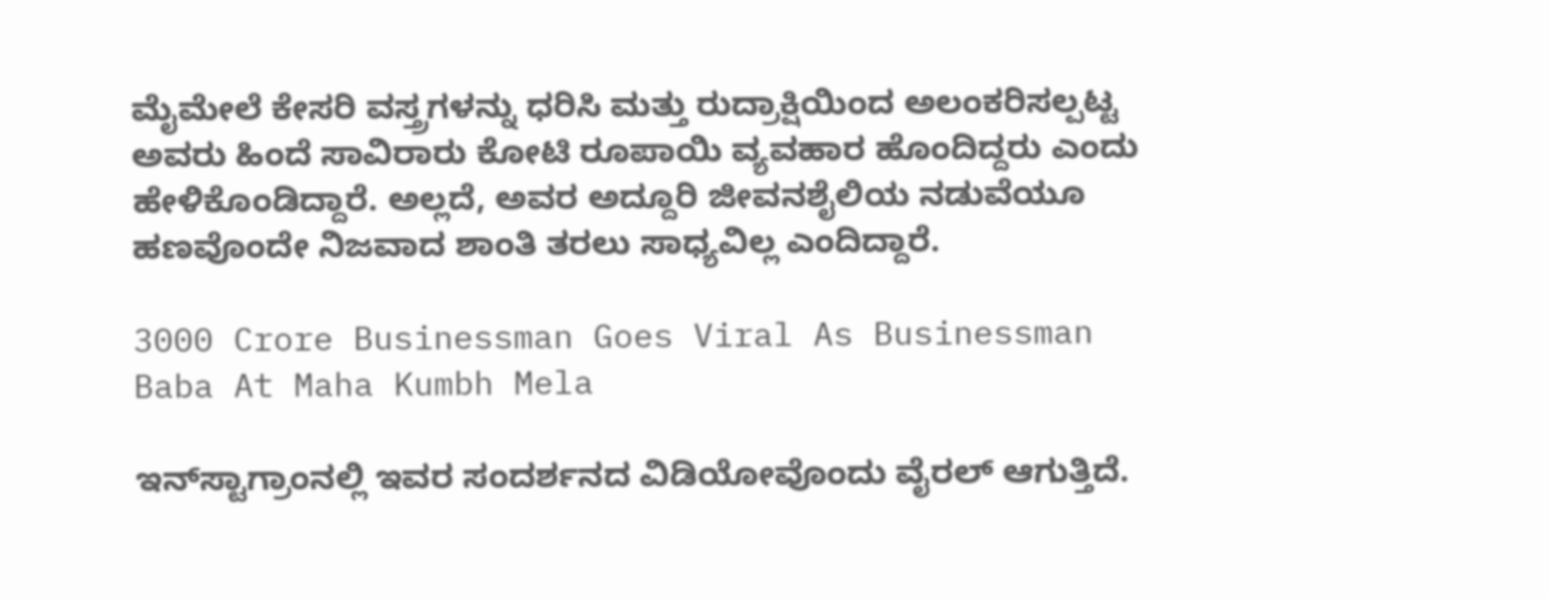ಮೈಮೇಲೆ ಕೇಸರಿ ವಸ್ತ್ರಗಳನ್ನು ಧರಿಸಿ ಮತ್ತು ರುದ್ರಾಕ್ಷಿಯಿಂದ ಅಲಂಕರಿಸಲ್ಪಟ್ಟ ಅವರು ಹಿಂದೆ ಸಾವಿರಾರು ಕೋಟಿ ರೂಪಾಯಿ ವ್ಯವಹಾರ ಹೊಂದಿದ್ದರು ಎಂದು ಹೇಳಿಕೊಂಡಿದ್ದಾರೆ. ಅಲ್ಲದೆ, ಅವರ ಅದ್ದೂರಿ ಜೀವನಶೈಲಿಯ ನಡುವೆಯೂ ಹಣವೊಂದೇ ನಿಜವಾದ ಶಾಂತಿ ತರಲು ಸಾಧ್ಯವಿಲ್ಲ ಎಂದಿದ್ದಾರೆ.

3000 Crore Businessman Goes Viral As Businessman Baba At Maha Kumbh Mela

ಇನ್‌ಸ್ಟಾಗ್ರಾಂನಲ್ಲಿ ಇವರ ಸಂದರ್ಶನದ ವಿಡಿಯೋವೊಂದು ವೈರಲ್‌ ಆಗುತ್ತಿದೆ.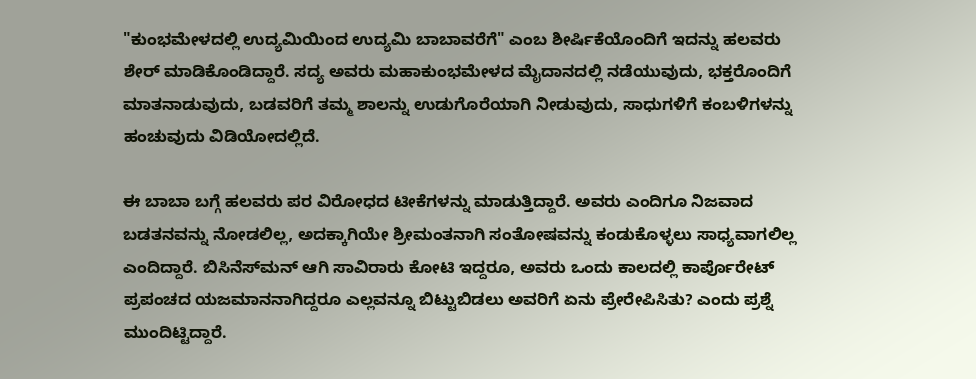"ಕುಂಭಮೇಳದಲ್ಲಿ ಉದ್ಯಮಿಯಿಂದ ಉದ್ಯಮಿ ಬಾಬಾವರೆಗೆ" ಎಂಬ ಶೀರ್ಷಿಕೆಯೊಂದಿಗೆ ಇದನ್ನು ಹಲವರು ಶೇರ್‌ ಮಾಡಿಕೊಂಡಿದ್ದಾರೆ. ಸದ್ಯ ಅವರು ಮಹಾಕುಂಭಮೇಳದ ಮೈದಾನದಲ್ಲಿ ನಡೆಯುವುದು, ಭಕ್ತರೊಂದಿಗೆ ಮಾತನಾಡುವುದು, ಬಡವರಿಗೆ ತಮ್ಮ ಶಾಲನ್ನು ಉಡುಗೊರೆಯಾಗಿ ನೀಡುವುದು, ಸಾಧುಗಳಿಗೆ ಕಂಬಳಿಗಳನ್ನು ಹಂಚುವುದು ವಿಡಿಯೋದಲ್ಲಿದೆ.

ಈ ಬಾಬಾ ಬಗ್ಗೆ ಹಲವರು ಪರ ವಿರೋಧದ ಟೀಕೆಗಳನ್ನು ಮಾಡುತ್ತಿದ್ದಾರೆ. ಅವರು ಎಂದಿಗೂ ನಿಜವಾದ ಬಡತನವನ್ನು ನೋಡಲಿಲ್ಲ, ಅದಕ್ಕಾಗಿಯೇ ಶ್ರೀಮಂತನಾಗಿ ಸಂತೋಷವನ್ನು ಕಂಡುಕೊಳ್ಳಲು ಸಾಧ್ಯವಾಗಲಿಲ್ಲ ಎಂದಿದ್ದಾರೆ. ಬಿಸಿನೆಸ್‌ಮನ್‌ ಆಗಿ ಸಾವಿರಾರು ಕೋಟಿ ಇದ್ದರೂ, ಅವರು ಒಂದು ಕಾಲದಲ್ಲಿ ಕಾರ್ಪೊರೇಟ್ ಪ್ರಪಂಚದ ಯಜಮಾನನಾಗಿದ್ದರೂ ಎಲ್ಲವನ್ನೂ ಬಿಟ್ಟುಬಿಡಲು ಅವರಿಗೆ ಏನು ಪ್ರೇರೇಪಿಸಿತು? ಎಂದು ಪ್ರಶ್ನೆ ಮುಂದಿಟ್ಟಿದ್ದಾರೆ.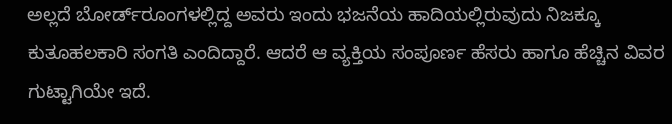ಅಲ್ಲದೆ ಬೋರ್ಡ್‌ರೂಂಗಳಲ್ಲಿದ್ದ ಅವರು ಇಂದು ಭಜನೆಯ ಹಾದಿಯಲ್ಲಿರುವುದು ನಿಜಕ್ಕೂ ಕುತೂಹಲಕಾರಿ ಸಂಗತಿ ಎಂದಿದ್ದಾರೆ. ಆದರೆ ಆ ವ್ಯಕ್ತಿಯ ಸಂಪೂರ್ಣ ಹೆಸರು ಹಾಗೂ ಹೆಚ್ಚಿನ ವಿವರ ಗುಟ್ಟಾಗಿಯೇ ಇದೆ.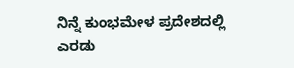ನಿನ್ನೆ ಕುಂಭಮೇಳ ಪ್ರದೇಶದಲ್ಲಿ ಎರಡು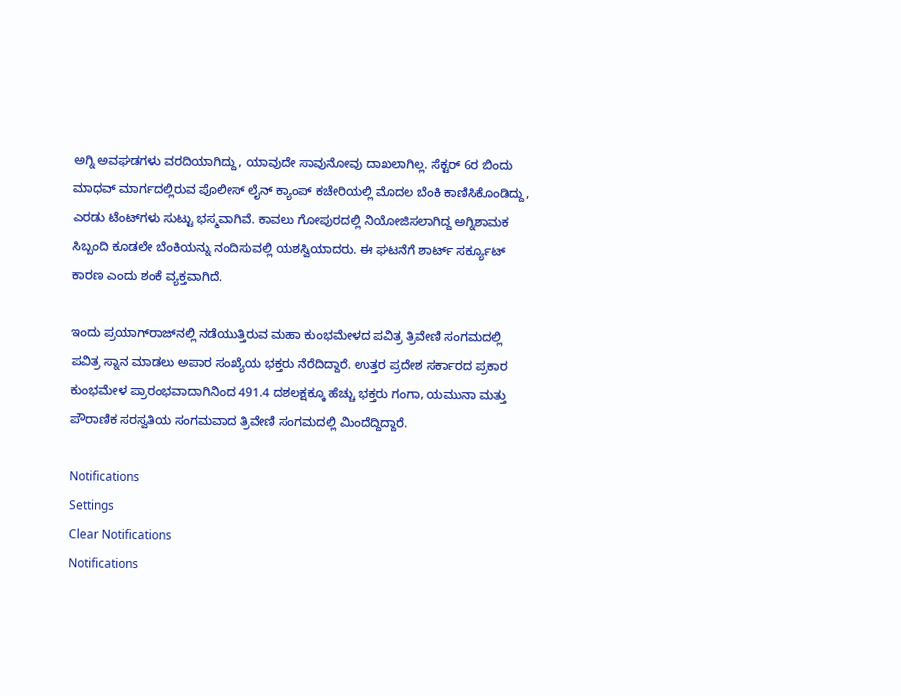ಅಗ್ನಿ ಅವಘಡಗಳು ವರದಿಯಾಗಿದ್ದು, ಯಾವುದೇ ಸಾವುನೋವು ದಾಖಲಾಗಿಲ್ಲ. ಸೆಕ್ಟರ್ 6ರ ಬಿಂದು ಮಾಧವ್ ಮಾರ್ಗದಲ್ಲಿರುವ ಪೊಲೀಸ್ ಲೈನ್ ಕ್ಯಾಂಪ್ ಕಚೇರಿಯಲ್ಲಿ ಮೊದಲ ಬೆಂಕಿ ಕಾಣಿಸಿಕೊಂಡಿದ್ದು, ಎರಡು ಟೆಂಟ್‌ಗಳು ಸುಟ್ಟು ಭಸ್ಮವಾಗಿವೆ. ಕಾವಲು ಗೋಪುರದಲ್ಲಿ ನಿಯೋಜಿಸಲಾಗಿದ್ದ ಅಗ್ನಿಶಾಮಕ ಸಿಬ್ಬಂದಿ ಕೂಡಲೇ ಬೆಂಕಿಯನ್ನು ನಂದಿಸುವಲ್ಲಿ ಯಶಸ್ವಿಯಾದರು. ಈ ಘಟನೆಗೆ ಶಾರ್ಟ್ ಸರ್ಕ್ಯೂಟ್ ಕಾರಣ ಎಂದು ಶಂಕೆ ವ್ಯಕ್ತವಾಗಿದೆ.

ಇಂದು ಪ್ರಯಾಗ್‌ರಾಜ್‌ನಲ್ಲಿ ನಡೆಯುತ್ತಿರುವ ಮಹಾ ಕುಂಭಮೇಳದ ಪವಿತ್ರ ತ್ರಿವೇಣಿ ಸಂಗಮದಲ್ಲಿ ಪವಿತ್ರ ಸ್ನಾನ ಮಾಡಲು ಅಪಾರ ಸಂಖ್ಯೆಯ ಭಕ್ತರು ನೆರೆದಿದ್ದಾರೆ. ಉತ್ತರ ಪ್ರದೇಶ ಸರ್ಕಾರದ ಪ್ರಕಾರ ಕುಂಭಮೇಳ ಪ್ರಾರಂಭವಾದಾಗಿನಿಂದ 491.4 ದಶಲಕ್ಷಕ್ಕೂ ಹೆಚ್ಚು ಭಕ್ತರು ಗಂಗಾ, ಯಮುನಾ ಮತ್ತು ಪೌರಾಣಿಕ ಸರಸ್ವತಿಯ ಸಂಗಮವಾದ ತ್ರಿವೇಣಿ ಸಂಗಮದಲ್ಲಿ ಮಿಂದೆದ್ದಿದ್ದಾರೆ.

Notifications
Settings
Clear Notifications
Notifications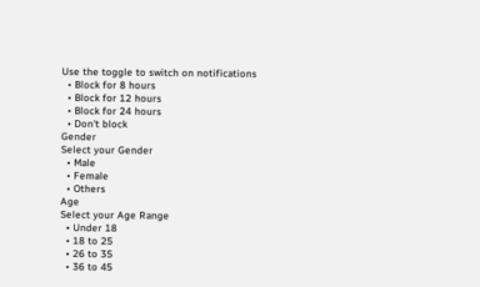Use the toggle to switch on notifications
  • Block for 8 hours
  • Block for 12 hours
  • Block for 24 hours
  • Don't block
Gender
Select your Gender
  • Male
  • Female
  • Others
Age
Select your Age Range
  • Under 18
  • 18 to 25
  • 26 to 35
  • 36 to 45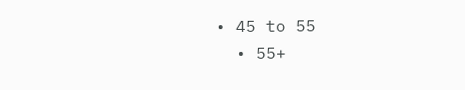• 45 to 55
  • 55+